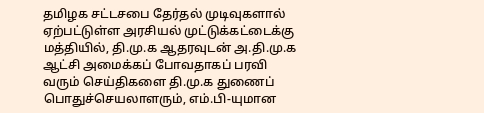தமிழக சட்டசபை தேர்தல் முடிவுகளால் ஏற்பட்டுள்ள அரசியல் முட்டுக்கட்டைக்கு மத்தியில், தி.மு.க ஆதரவுடன் அ.தி.மு.க ஆட்சி அமைக்கப் போவதாகப் பரவி வரும் செய்திகளை தி.மு.க துணைப் பொதுச்செயலாளரும், எம்.பி-யுமான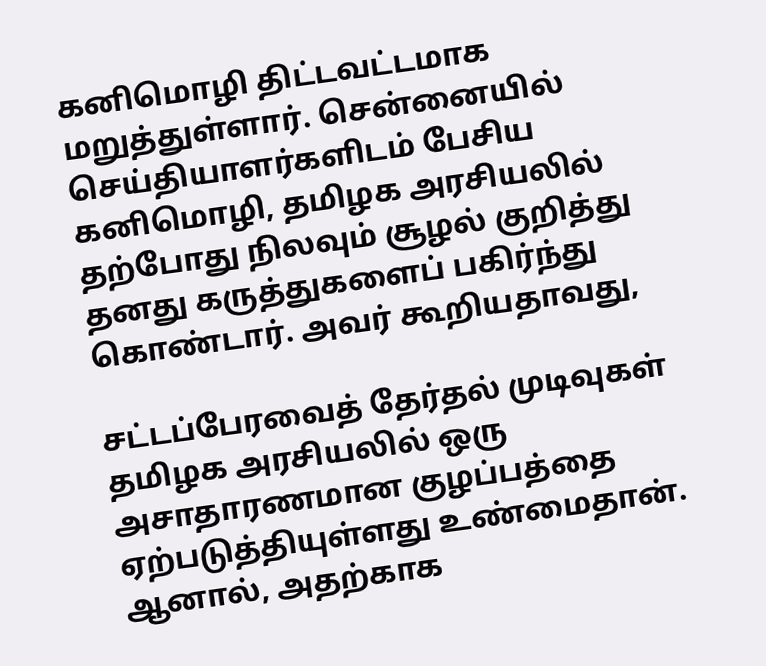கனிமொழி திட்டவட்டமாக மறுத்துள்ளார். சென்னையில் செய்தியாளர்களிடம் பேசிய கனிமொழி, தமிழக அரசியலில் தற்போது நிலவும் சூழல் குறித்து தனது கருத்துகளைப் பகிர்ந்து கொண்டார். அவர் கூறியதாவது,

சட்டப்பேரவைத் தேர்தல் முடிவுகள் தமிழக அரசியலில் ஒரு அசாதாரணமான குழப்பத்தை ஏற்படுத்தியுள்ளது உண்மைதான். ஆனால், அதற்காக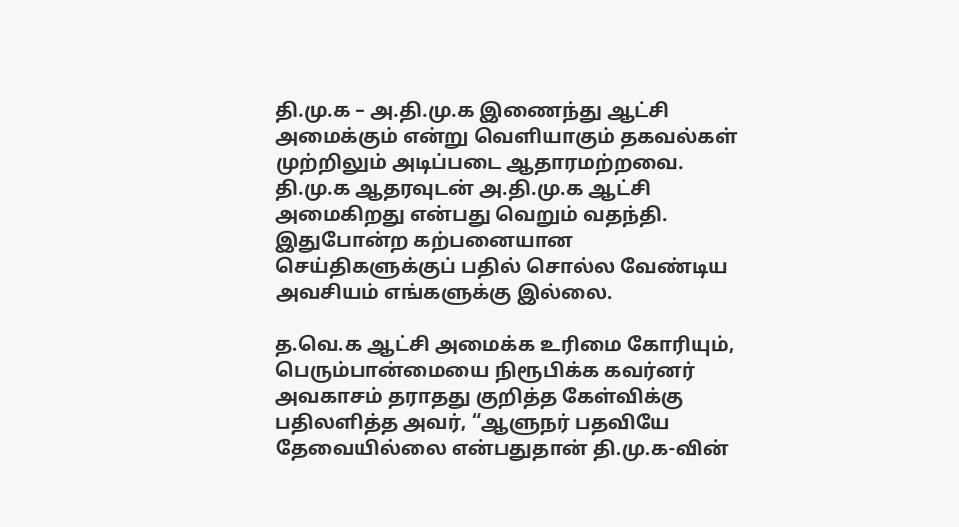தி.மு.க – அ.தி.மு.க இணைந்து ஆட்சி அமைக்கும் என்று வெளியாகும் தகவல்கள் முற்றிலும் அடிப்படை ஆதாரமற்றவை. தி.மு.க ஆதரவுடன் அ.தி.மு.க ஆட்சி அமைகிறது என்பது வெறும் வதந்தி. இதுபோன்ற கற்பனையான செய்திகளுக்குப் பதில் சொல்ல வேண்டிய அவசியம் எங்களுக்கு இல்லை.

த.வெ.க ஆட்சி அமைக்க உரிமை கோரியும், பெரும்பான்மையை நிரூபிக்க கவர்னர் அவகாசம் தராதது குறித்த கேள்விக்கு பதிலளித்த அவர், “ஆளுநர் பதவியே தேவையில்லை என்பதுதான் தி.மு.க-வின்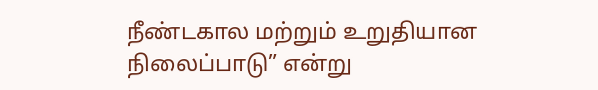நீண்டகால மற்றும் உறுதியான நிலைப்பாடு” என்று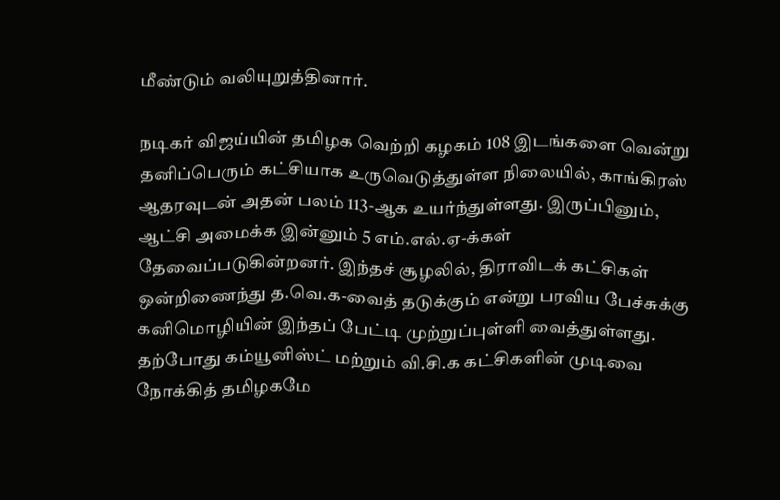மீண்டும் வலியுறுத்தினார்.

நடிகர் விஜய்யின் தமிழக வெற்றி கழகம் 108 இடங்களை வென்று தனிப்பெரும் கட்சியாக உருவெடுத்துள்ள நிலையில், காங்கிரஸ் ஆதரவுடன் அதன் பலம் 113-ஆக உயர்ந்துள்ளது. இருப்பினும், ஆட்சி அமைக்க இன்னும் 5 எம்.எல்.ஏ-க்கள் தேவைப்படுகின்றனர். இந்தச் சூழலில், திராவிடக் கட்சிகள் ஒன்றிணைந்து த.வெ.க-வைத் தடுக்கும் என்று பரவிய பேச்சுக்கு கனிமொழியின் இந்தப் பேட்டி முற்றுப்புள்ளி வைத்துள்ளது. தற்போது கம்யூனிஸ்ட் மற்றும் வி.சி.க கட்சிகளின் முடிவை நோக்கித் தமிழகமே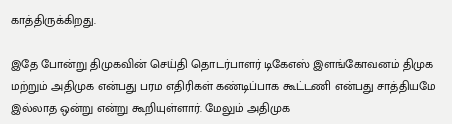காத்திருக்கிறது.

இதே போன்று திமுகவின் செய்தி தொடர்பாளர் டிகேஎஸ் இளங்கோவனம் திமுக மற்றும் அதிமுக என்பது பரம எதிரிகள் கண்டிப்பாக கூட்டணி என்பது சாத்தியமே இல்லாத ஒன்று என்று கூறியுள்ளார். மேலும் அதிமுக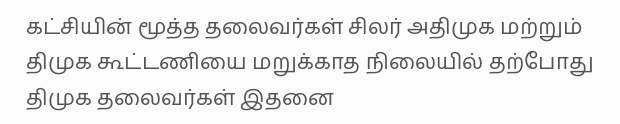கட்சியின் மூத்த தலைவர்கள் சிலர் அதிமுக மற்றும் திமுக கூட்டணியை மறுக்காத நிலையில் தற்போது திமுக தலைவர்கள் இதனை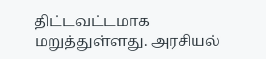திட்டவட்டமாக மறுத்துள்ளது. அரசியல்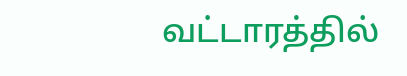வட்டாரத்தில்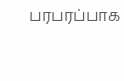பரபரப்பாக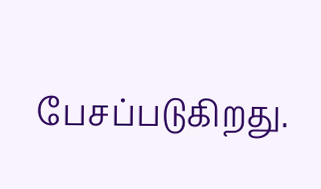பேசப்படுகிறது.